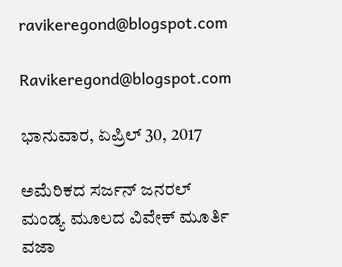ravikeregond@blogspot.com

Ravikeregond@blogspot.com

ಭಾನುವಾರ, ಏಪ್ರಿಲ್ 30, 2017

ಅಮೆರಿಕದ ಸರ್ಜನ್ ಜನರಲ್ ಮಂಡ್ಯ ಮೂಲದ ವಿವೇಕ್ ಮೂರ್ತಿ ವಜಾ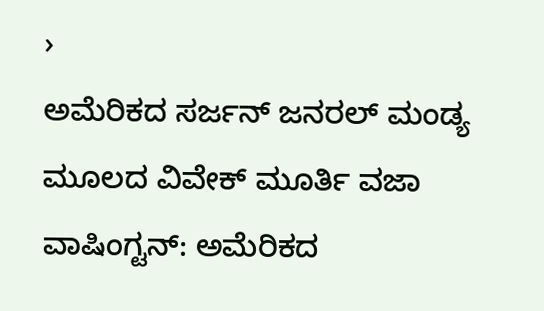›
ಅಮೆರಿಕದ ಸರ್ಜನ್‌ ಜನರಲ್‌ ಮಂಡ್ಯ ಮೂಲದ ವಿವೇಕ್‌ ಮೂರ್ತಿ ವಜಾ ವಾಷಿಂಗ್ಟನ್‌: ಅಮೆರಿಕದ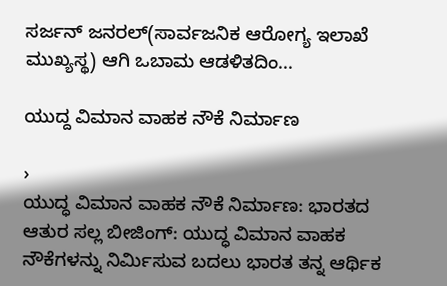ಸರ್ಜನ್‌ ಜನರಲ್‌(ಸಾರ್ವಜನಿಕ ಆರೋಗ್ಯ ಇಲಾಖೆ ಮುಖ್ಯಸ್ಥ) ಆಗಿ ಒಬಾಮ ಆಡಳಿತದಿಂ...

ಯುದ್ದ ವಿಮಾನ ವಾಹಕ ನೌಕೆ ನಿರ್ಮಾಣ

›
ಯುದ್ಧ ವಿಮಾನ ವಾಹಕ ನೌಕೆ ನಿರ್ಮಾಣ: ಭಾರತದ ಆತುರ ಸಲ್ಲ ಬೀಜಿಂಗ್: ಯುದ್ಧ ವಿಮಾನ ವಾಹಕ ನೌಕೆಗಳನ್ನು ನಿರ್ಮಿಸುವ ಬದಲು ಭಾರತ ತನ್ನ ಆರ್ಥಿಕ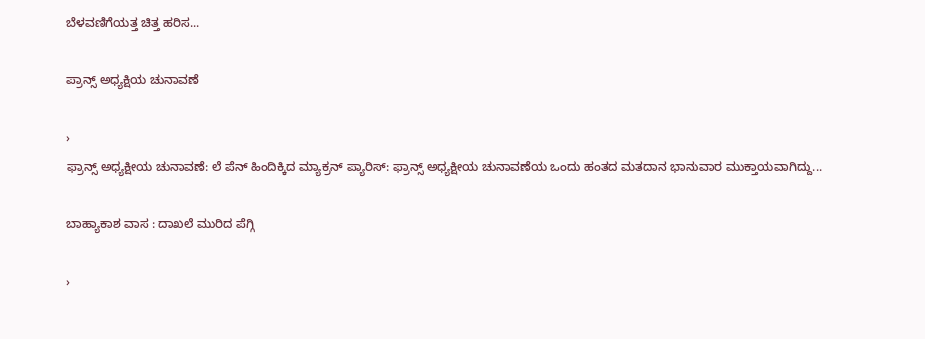ಬೆಳವಣಿಗೆಯತ್ತ ಚಿತ್ತ ಹರಿಸ...

ಪ್ರಾನ್ಸ್ ಅಧ್ಯಕ್ಷಿಯ ಚುನಾವಣೆ

›
ಫ್ರಾನ್ಸ್‌ ಅಧ್ಯಕ್ಷೀಯ ಚುನಾವಣೆ: ಲೆ ಪೆನ್‌ ಹಿಂದಿಕ್ಕಿದ ಮ್ಯಾಕ್ರನ್‌ ಪ್ಯಾರಿಸ್‌: ಫ್ರಾನ್ಸ್‌ ಅಧ್ಯಕ್ಷೀಯ ಚುನಾವಣೆಯ ಒಂದು ಹಂತದ ಮತದಾನ ಭಾನುವಾರ ಮುಕ್ತಾಯವಾಗಿದ್ದು...

ಬಾಹ್ಯಾಕಾಶ ವಾಸ : ದಾಖಲೆ ಮುರಿದ ಪೆಗ್ಗಿ

›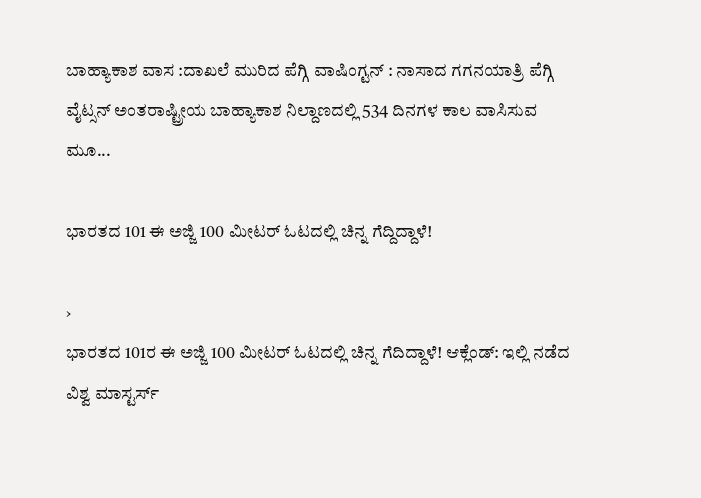ಬಾಹ್ಯಾಕಾಶ ವಾಸ :ದಾಖಲೆ ಮುರಿದ ಪೆಗ್ಗಿ ವಾಷಿಂಗ್ಟನ್ : ನಾಸಾದ ಗಗನಯಾತ್ರಿ ಪೆಗ್ಗಿ ವೈಟ್ಸನ್ ಅಂತರಾಷ್ಟ್ರೀಯ ಬಾಹ್ಯಾಕಾಶ ನಿಲ್ದಾಣದಲ್ಲಿ 534 ದಿನಗಳ ಕಾಲ ವಾಸಿಸುವ ಮೂ...

ಭಾರತದ 101 ಈ ಅಜ್ಜಿ 100 ಮೀಟರ್ ಓಟದಲ್ಲಿ ಚಿನ್ನ ಗೆದ್ದಿದ್ದಾಳೆ!

›
ಭಾರತದ 101ರ ಈ ಅಜ್ಜಿ 100 ಮೀಟರ್ ಓಟದಲ್ಲಿ ಚಿನ್ನ ಗೆದಿದ್ದಾಳೆ! ಆಕ್ಲೆಂಡ್: ಇಲ್ಲಿ ನಡೆದ ವಿಶ್ವ ಮಾಸ್ಟರ್ಸ್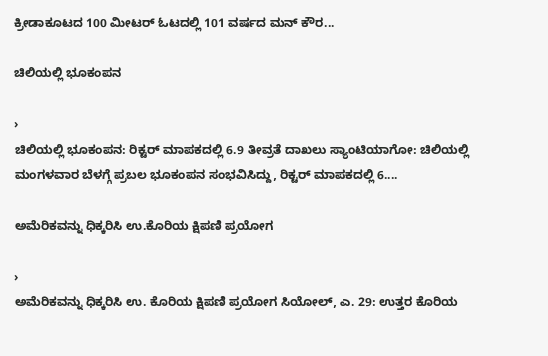ಕ್ರೀಡಾಕೂಟದ 100 ಮೀಟರ್ ಓಟದಲ್ಲಿ 101 ವರ್ಷದ ಮನ್ ಕೌರ...

ಚಿಲಿಯಲ್ಲಿ ಭೂಕಂಪನ

›
ಚಿಲಿಯಲ್ಲಿ ಭೂಕಂಪನ: ರಿಕ್ಟರ್ ಮಾಪಕದಲ್ಲಿ 6.9 ತೀವ್ರತೆ ದಾಖಲು ಸ್ಯಾಂಟಿಯಾಗೋ: ಚಿಲಿಯಲ್ಲಿ ಮಂಗಳವಾರ ಬೆಳಗ್ಗೆ ಪ್ರಬಲ ಭೂಕಂಪನ ಸಂಭವಿಸಿದ್ದು, ರಿಕ್ಟರ್ ಮಾಪಕದಲ್ಲಿ 6....

ಅಮೆರಿಕವನ್ನು ಧಿಕ್ಕರಿಸಿ ಉ.ಕೊರಿಯ ಕ್ಷಿಪಣಿ ಪ್ರಯೋಗ

›
ಅಮೆರಿಕವನ್ನು ಧಿಕ್ಕರಿಸಿ ಉ. ಕೊರಿಯ ಕ್ಷಿಪಣಿ ಪ್ರಯೋಗ ಸಿಯೋಲ್, ಎ. 29: ಉತ್ತರ ಕೊರಿಯ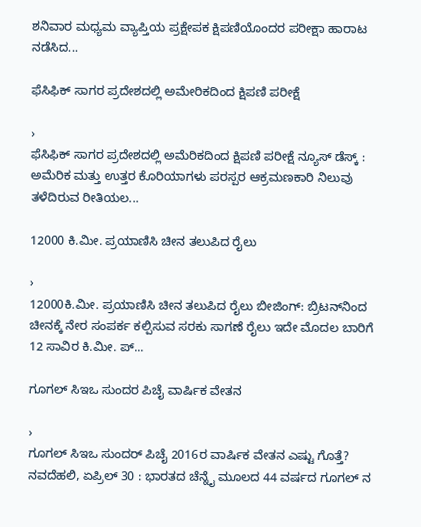ಶನಿವಾರ ಮಧ್ಯಮ ವ್ಯಾಪ್ತಿಯ ಪ್ರಕ್ಷೇಪಕ ಕ್ಷಿಪಣಿಯೊಂದರ ಪರೀಕ್ಷಾ ಹಾರಾಟ ನಡೆಸಿದ...

ಫೆಸಿಫಿಕ್ ಸಾಗರ ಪ್ರದೇಶದಲ್ಲಿ ಅಮೇರಿಕದಿಂದ ಕ್ಷಿಪಣಿ ಪರೀಕ್ಷೆ

›
ಫೆಸಿಫಿಕ್ ಸಾಗರ ಪ್ರದೇಶದಲ್ಲಿ ಅಮೆರಿಕದಿಂದ ಕ್ಷಿಪಣಿ ಪರೀಕ್ಷೆ ನ್ಯೂಸ್ ಡೆಸ್ಕ್ : ಅಮೆರಿಕ ಮತ್ತು ಉತ್ತರ ಕೊರಿಯಾಗಳು ಪರಸ್ಪರ ಆಕ್ರಮಣಕಾರಿ ನಿಲುವು ತಳೆದಿರುವ ರೀತಿಯಲ...

12000 ಕಿ.ಮೀ. ಪ್ರಯಾಣಿಸಿ ಚೀನ ತಲುಪಿದ ರೈಲು

›
12000ಕಿ.ಮೀ. ಪ್ರಯಾಣಿಸಿ ಚೀನ ತಲುಪಿದ ರೈಲು ಬೀಜಿಂಗ್‌: ಬ್ರಿಟನ್‌ನಿಂದ ಚೀನಕ್ಕೆ ನೇರ ಸಂಪರ್ಕ ಕಲ್ಪಿಸುವ ಸರಕು ಸಾಗಣೆ ರೈಲು ಇದೇ ಮೊದಲ ಬಾರಿಗೆ 12 ಸಾವಿರ ಕಿ.ಮೀ. ಪ್...

ಗೂಗಲ್ ಸಿಇಒ ಸುಂದರ ಪಿಚೈ ವಾರ್ಷಿಕ ವೇತನ

›
ಗೂಗಲ್ ಸಿಇಒ ಸುಂದರ್ ಪಿಚೈ 2016ರ ವಾರ್ಷಿಕ ವೇತನ ಎಷ್ಟು ಗೊತ್ತೆ? ನವದೆಹಲಿ, ಏಪ್ರಿಲ್ 30 : ಭಾರತದ ಚೆನ್ನೈ ಮೂಲದ 44 ವರ್ಷದ ಗೂಗಲ್ ನ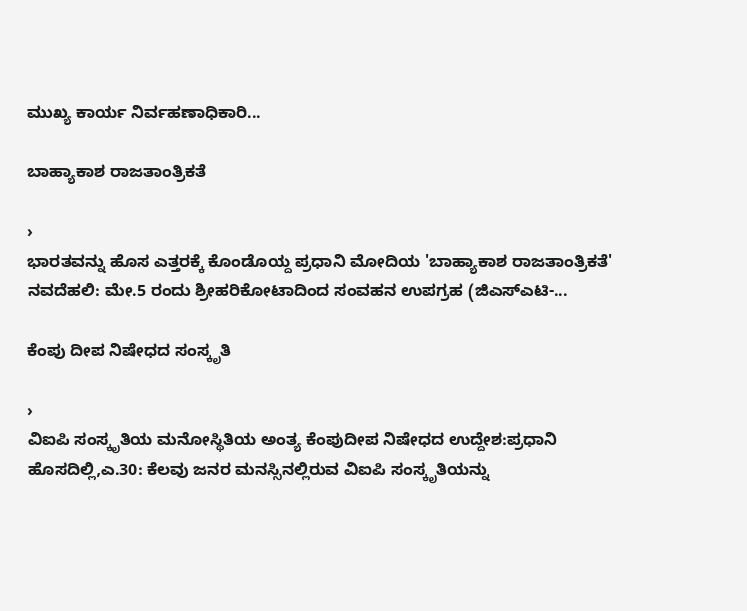ಮುಖ್ಯ ಕಾರ್ಯ ನಿರ್ವಹಣಾಧಿಕಾರಿ...

ಬಾಹ್ಯಾಕಾಶ ರಾಜತಾಂತ್ರಿಕತೆ

›
ಭಾರತವನ್ನು ಹೊಸ ಎತ್ತರಕ್ಕೆ ಕೊಂಡೊಯ್ದ ಪ್ರಧಾನಿ ಮೋದಿಯ 'ಬಾಹ್ಯಾಕಾಶ ರಾಜತಾಂತ್ರಿಕತೆ' ನವದೆಹಲಿ: ಮೇ.5 ರಂದು ಶ್ರೀಹರಿಕೋಟಾದಿಂದ ಸಂವಹನ ಉಪಗ್ರಹ (ಜಿಎಸ್ಎಟಿ-...

ಕೆಂಪು ದೀಪ ನಿಷೇಧದ ಸಂಸ್ಕೃತಿ

›
ವಿಐಪಿ ಸಂಸ್ಕೃತಿಯ ಮನೋಸ್ಥಿತಿಯ ಅಂತ್ಯ ಕೆಂಪುದೀಪ ನಿಷೇಧದ ಉದ್ದೇಶ:ಪ್ರಧಾನಿ ಹೊಸದಿಲ್ಲಿ,ಎ.30: ಕೆಲವು ಜನರ ಮನಸ್ಸಿನಲ್ಲಿರುವ ವಿಐಪಿ ಸಂಸ್ಕೃತಿಯನ್ನು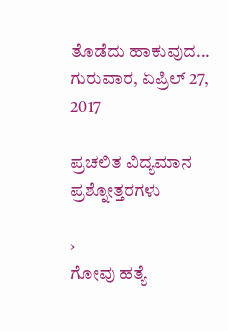ತೊಡೆದು ಹಾಕುವುದ...
ಗುರುವಾರ, ಏಪ್ರಿಲ್ 27, 2017

ಪ್ರಚಲಿತ ವಿದ್ಯಮಾನ ಪ್ರಶ್ನೋತ್ತರಗಳು

›
ಗೋವು ಹತ್ಯೆ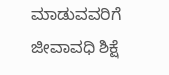ಮಾಡುವವರಿಗೆ ಜೀವಾವಧಿ ಶಿಕ್ಷೆ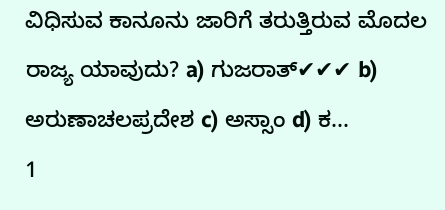ವಿಧಿಸುವ ಕಾನೂನು ಜಾರಿಗೆ ತರುತ್ತಿರುವ ಮೊದಲ ರಾಜ್ಯ ಯಾವುದು? a) ಗುಜರಾತ್✔✔✔ b) ಅರುಣಾಚಲಪ್ರದೇಶ c) ಅಸ್ಸಾಂ d) ಕ...
1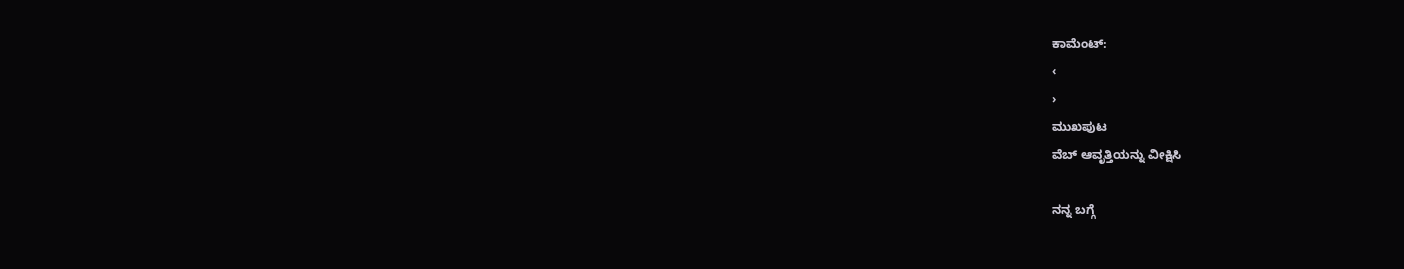ಕಾಮೆಂಟ್‌:
‹
›
ಮುಖಪುಟ
ವೆಬ್‌ ಆವೃತ್ತಿಯನ್ನು ವೀಕ್ಷಿಸಿ

ನನ್ನ ಬಗ್ಗೆ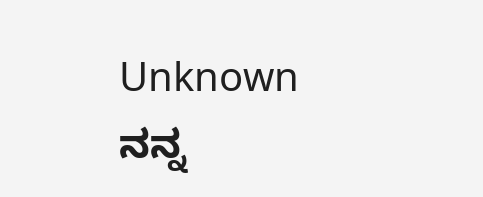Unknown
ನನ್ನ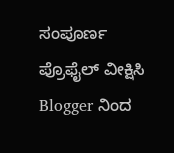ಸಂಪೂರ್ಣ ಪ್ರೊಫೈಲ್ ವೀಕ್ಷಿಸಿ
Blogger ನಿಂದ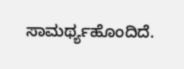ಸಾಮರ್ಥ್ಯಹೊಂದಿದೆ.